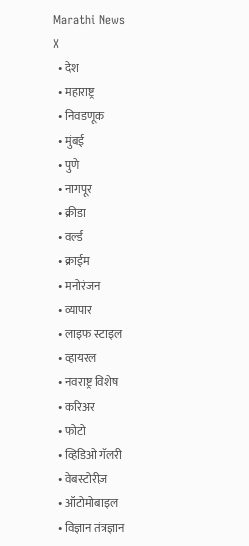Marathi News
X
  • देश
  • महाराष्ट्र
  • निवडणूक
  • मुंबई
  • पुणे
  • नागपूर
  • क्रीडा
  • वर्ल्ड
  • क्राईम
  • मनोरंजन
  • व्यापार
  • लाइफ स्टाइल
  • व्हायरल
  • नवराष्ट्र विशेष
  • करिअर
  • फोटो
  • व्हिडिओ गॅलरी
  • वेबस्टोरीज़
  • ऑटोमोबाइल
  • विज्ञान तंत्रज्ञान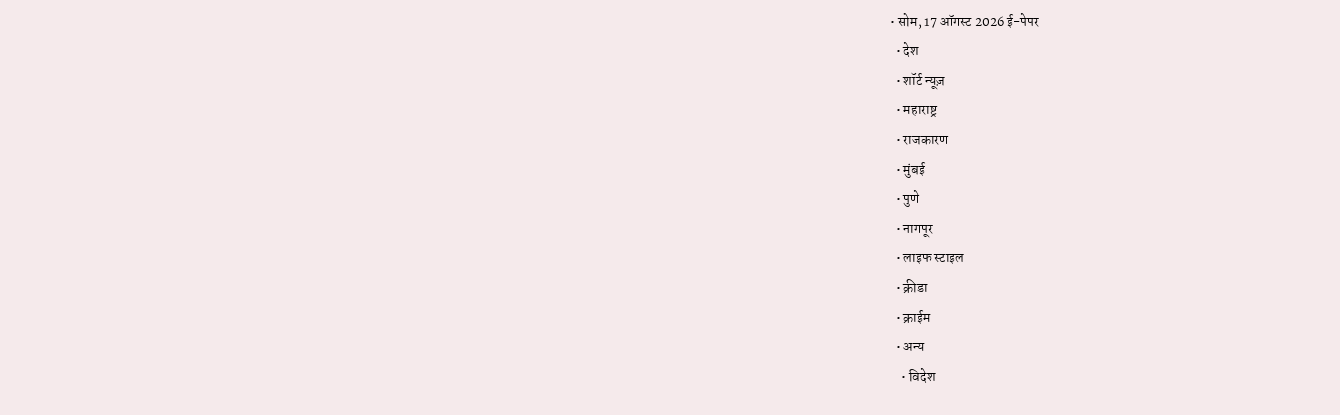• सोम, 17 ऑगस्ट 2026 ई-पेपर
  • देश
  • शॉर्ट न्यूज़
  • महाराष्ट्र
  • राजकारण
  • मुंबई
  • पुणे
  • नागपूर
  • लाइफ स्टाइल
  • क्रीडा
  • क्राईम
  • अन्य
    • विदेश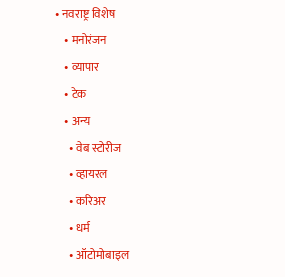• नवराष्ट्र विशेष
    • मनोरंजन
    • व्यापार
    • टेक
    • अन्य
      • वेब स्टोरीज
      • व्हायरल
      • करिअर
      • धर्म
      • ऑटोमोबाइल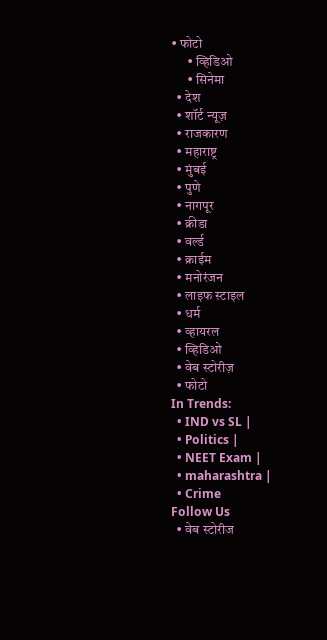• फोटो
      • व्हिडिओ
      • सिनेमा
  • देश
  • शॉर्ट न्यूज़
  • राजकारण
  • महाराष्ट्र
  • मुंबई
  • पुणे
  • नागपूर
  • क्रीडा
  • वर्ल्ड
  • क्राईम
  • मनोरंजन
  • लाइफ स्टाइल
  • धर्म
  • व्हायरल
  • व्हिडिओ
  • वेब स्टोरीज़
  • फोटो
In Trends:
  • IND vs SL |
  • Politics |
  • NEET Exam |
  • maharashtra |
  • Crime
Follow Us
  • वेब स्टोरीज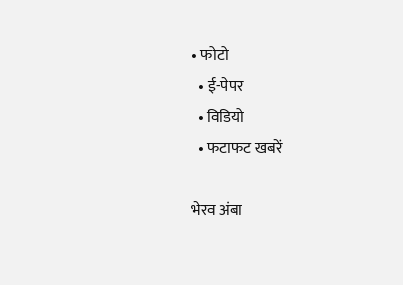• फोटो
  • ई-पेपर
  • विडियो
  • फटाफट खबरें

भेरव अंबा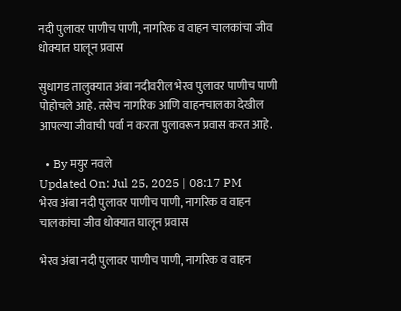नदी पुलावर पाणीच पाणी, नागरिक व वाहन चालकांचा जीव धोक्यात घालून प्रवास

सुधागड तालुक्यात अंबा नदीवरील भेरव पुलावर पाणीच पाणी पोहोचले आहे. तसेच नागरिक आणि वाहनचालका देखील आपल्या जीवाची पर्वा न करता पुलावरून प्रवास करत आहे.

  • By मयुर नवले
Updated On: Jul 25, 2025 | 08:17 PM
भेरव अंबा नदी पुलावर पाणीच पाणी, नागरिक व वाहन चालकांचा जीव धोक्यात घालून प्रवास

भेरव अंबा नदी पुलावर पाणीच पाणी, नागरिक व वाहन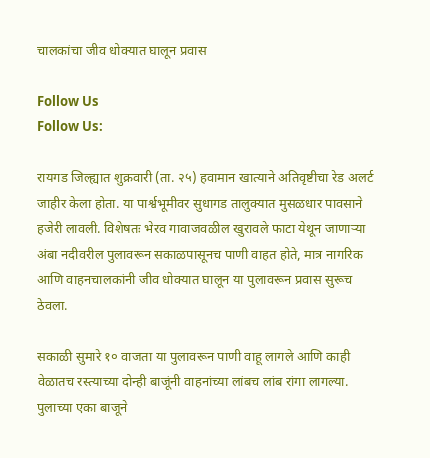चालकांचा जीव धोक्यात घालून प्रवास

Follow Us
Follow Us:

रायगड जिल्ह्यात शुक्रवारी (ता. २५) हवामान खात्याने अतिवृष्टीचा रेड अलर्ट जाहीर केला होता. या पार्श्वभूमीवर सुधागड तालुक्यात मुसळधार पावसाने हजेरी लावली. विशेषतः भेरव गावाजवळील खुरावले फाटा येथून जाणाऱ्या अंबा नदीवरील पुलावरून सकाळपासूनच पाणी वाहत होते, मात्र नागरिक आणि वाहनचालकांनी जीव धोक्यात घालून या पुलावरून प्रवास सुरूच ठेवला.

सकाळी सुमारे १० वाजता या पुलावरून पाणी वाहू लागले आणि काही वेळातच रस्त्याच्या दोन्ही बाजूंनी वाहनांच्या लांबच लांब रांगा लागल्या. पुलाच्या एका बाजूने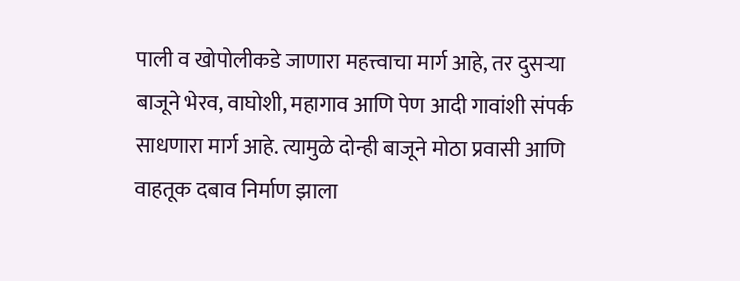पाली व खोपोलीकडे जाणारा महत्त्वाचा मार्ग आहे, तर दुसऱ्या बाजूने भेरव, वाघोशी, महागाव आणि पेण आदी गावांशी संपर्क साधणारा मार्ग आहे. त्यामुळे दोन्ही बाजूने मोठा प्रवासी आणि वाहतूक दबाव निर्माण झाला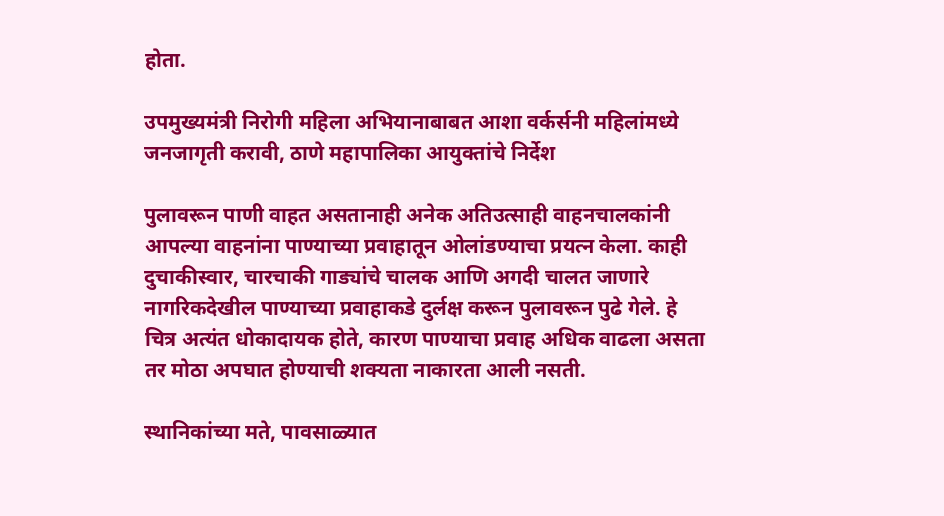होता.

उपमुख्यमंत्री निरोगी महिला अभियानाबाबत आशा वर्कर्सनी महिलांमध्ये जनजागृती करावी, ठाणे महापालिका आयुक्तांचे निर्देश

पुलावरून पाणी वाहत असतानाही अनेक अतिउत्साही वाहनचालकांनी आपल्या वाहनांना पाण्याच्या प्रवाहातून ओलांडण्याचा प्रयत्न केला. काही दुचाकीस्वार, चारचाकी गाड्यांचे चालक आणि अगदी चालत जाणारे नागरिकदेखील पाण्याच्या प्रवाहाकडे दुर्लक्ष करून पुलावरून पुढे गेले. हे चित्र अत्यंत धोकादायक होते, कारण पाण्याचा प्रवाह अधिक वाढला असता तर मोठा अपघात होण्याची शक्यता नाकारता आली नसती.

स्थानिकांच्या मते, पावसाळ्यात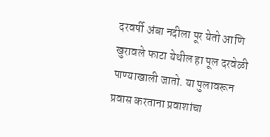दरवर्षी अंबा नदीला पूर येतो आणि खुरावले फाटा येथील हा पूल दरवेळी पाण्याखाली जातो. या पुलावरून प्रवास करताना प्रवाशांचा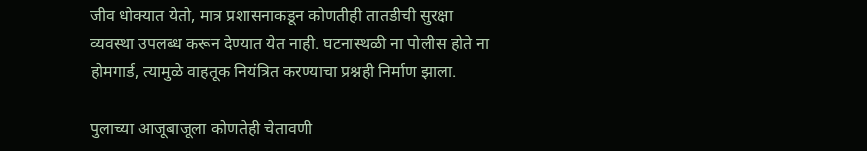जीव धोक्यात येतो, मात्र प्रशासनाकडून कोणतीही तातडीची सुरक्षा व्यवस्था उपलब्ध करून देण्यात येत नाही. घटनास्थळी ना पोलीस होते ना होमगार्ड, त्यामुळे वाहतूक नियंत्रित करण्याचा प्रश्नही निर्माण झाला.

पुलाच्या आजूबाजूला कोणतेही चेतावणी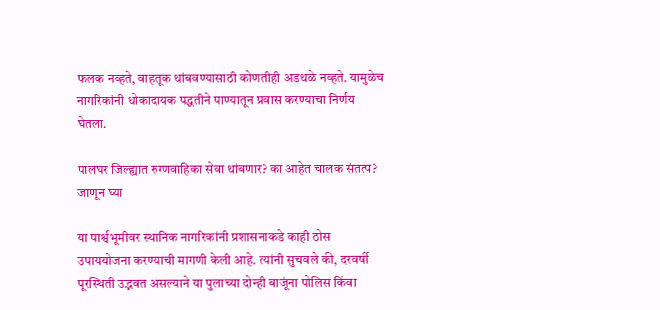फलक नव्हते, वाहतूक थांबवण्यासाठी कोणतीही अडथळे नव्हते. यामुळेच नागरिकांनी धोकादायक पद्धतीने पाण्यातून प्रवास करण्याचा निर्णय घेतला.

पालघर जिल्ह्यात रुग्णवाहिका सेवा थांबणार? का आहेत चालक संतत्प? जाणून घ्या

या पार्श्वभूमीवर स्थानिक नागरिकांनी प्रशासनाकडे काही ठोस उपाययोजना करण्याची मागणी केली आहे. त्यांनी सुचवले की, दरवर्षी पूरस्थिती उद्भवत असल्याने या पुलाच्या दोन्ही बाजूंना पोलिस किंवा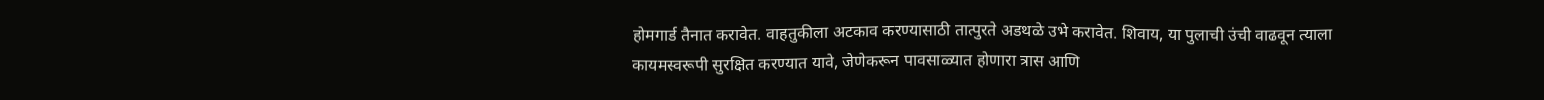होमगार्ड तैनात करावेत. वाहतुकीला अटकाव करण्यासाठी तात्पुरते अडथळे उभे करावेत. शिवाय, या पुलाची उंची वाढवून त्याला कायमस्वरूपी सुरक्षित करण्यात यावे, जेणेकरून पावसाळ्यात होणारा त्रास आणि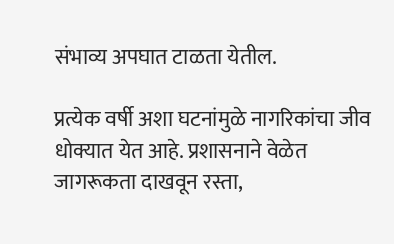संभाव्य अपघात टाळता येतील.

प्रत्येक वर्षी अशा घटनांमुळे नागरिकांचा जीव धोक्यात येत आहे. प्रशासनाने वेळेत जागरूकता दाखवून रस्ता,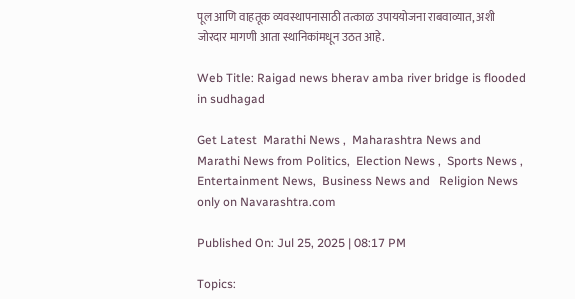पूल आणि वाहतूक व्यवस्थापनासाठी तत्काळ उपाययोजना राबवाव्यात, अशी जोरदार मागणी आता स्थानिकांमधून उठत आहे.

Web Title: Raigad news bherav amba river bridge is flooded in sudhagad

Get Latest  Marathi News ,  Maharashtra News and  Marathi News from Politics,  Election News ,  Sports News ,  Entertainment News,  Business News and   Religion News  only on Navarashtra.com

Published On: Jul 25, 2025 | 08:17 PM

Topics: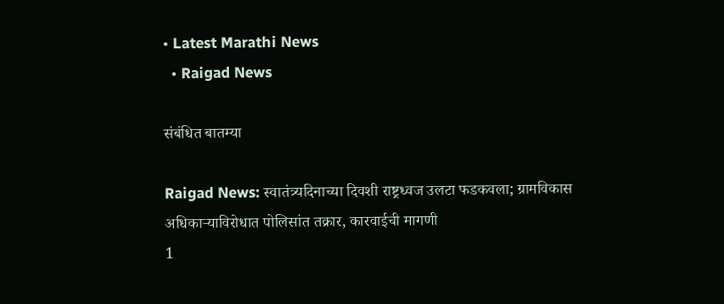• Latest Marathi News
  • Raigad News

संबंधित बातम्या

Raigad News: स्वातंत्र्यदिनाच्या दिवशी राष्ट्रध्वज उलटा फडकवला; ग्रामविकास अधिकाऱ्याविरोधात पोलिसांत तक्रार, कारवाईची मागणी
1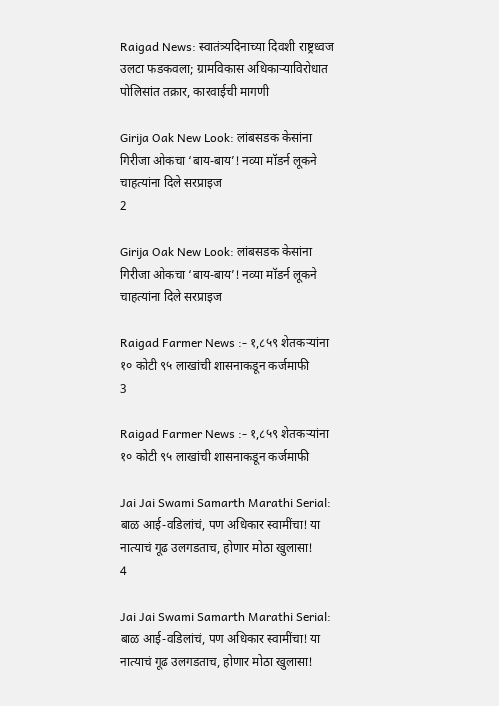Raigad News: स्वातंत्र्यदिनाच्या दिवशी राष्ट्रध्वज उलटा फडकवला; ग्रामविकास अधिकाऱ्याविरोधात पोलिसांत तक्रार, कारवाईची मागणी

Girija Oak New Look: लांबसडक केसांना गिरीजा ओकचा ‘बाय-बाय’! नव्या मॉडर्न लूकने चाहत्यांना दिले सरप्राइज
2

Girija Oak New Look: लांबसडक केसांना गिरीजा ओकचा ‘बाय-बाय’! नव्या मॉडर्न लूकने चाहत्यांना दिले सरप्राइज

Raigad Farmer News :- १,८५९ शेतकऱ्यांना १० कोटी ९५ लाखांची शासनाकडून कर्जमाफी
3

Raigad Farmer News :- १,८५९ शेतकऱ्यांना १० कोटी ९५ लाखांची शासनाकडून कर्जमाफी

Jai Jai Swami Samarth Marathi Serial: बाळ आई-वडिलांचं, पण अधिकार स्वामींचा! या नात्याचं गूढ उलगडताच, होणार मोठा खुलासा!
4

Jai Jai Swami Samarth Marathi Serial: बाळ आई-वडिलांचं, पण अधिकार स्वामींचा! या नात्याचं गूढ उलगडताच, होणार मोठा खुलासा!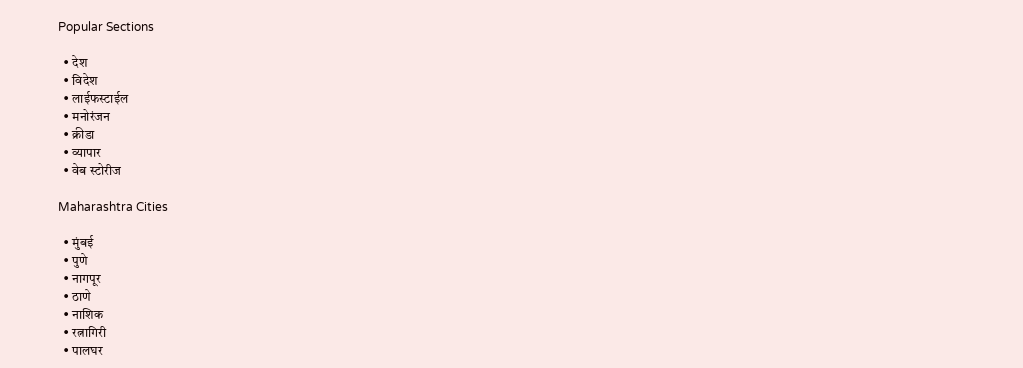Popular Sections

  • देश
  • विदेश
  • लाईफस्टाईल
  • मनोरंजन
  • क्रीडा
  • व्यापार
  • वेब स्टोरीज

Maharashtra Cities

  • मुंबई
  • पुणे
  • नागपूर
  • ठाणे
  • नाशिक
  • रत्नागिरी
  • पालघर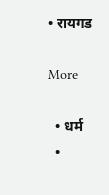• रायगड

More

  • धर्म
  •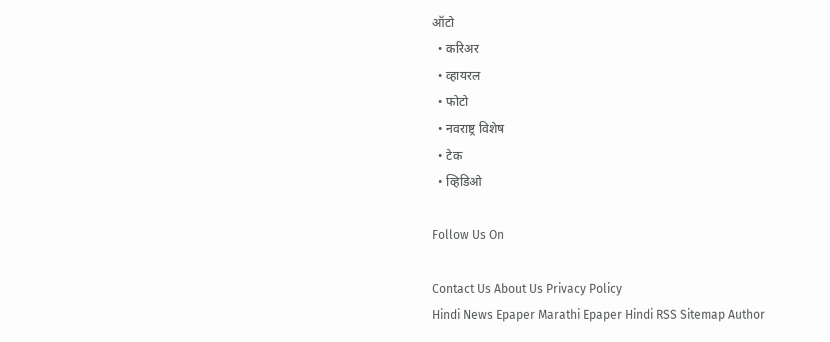ऑटो
  • करिअर
  • व्हायरल
  • फोटो
  • नवराष्ट्र विशेष
  • टेक
  • व्हिडिओ

Follow Us On

Contact Us About Us Privacy Policy
Hindi News Epaper Marathi Epaper Hindi RSS Sitemap Author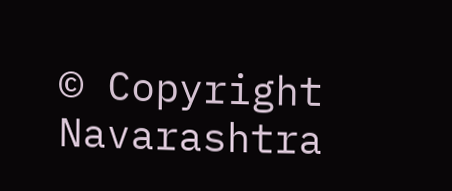© Copyright Navarashtra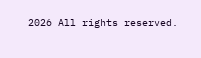2026 All rights reserved.